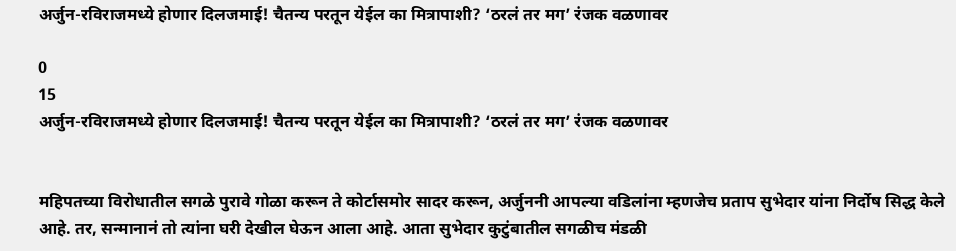अर्जुन-रविराजमध्ये होणार दिलजमाई! चैतन्य परतून येईल का मित्रापाशी? ‘ठरलं तर मग’ रंजक वळणावर

0
15
अर्जुन-रविराजमध्ये होणार दिलजमाई! चैतन्य परतून येईल का मित्रापाशी? ‘ठरलं तर मग’ रंजक वळणावर


महिपतच्या विरोधातील सगळे पुरावे गोळा करून ते कोर्टासमोर सादर करून, अर्जुननी आपल्या वडिलांना म्हणजेच प्रताप सुभेदार यांना निर्दोष सिद्ध केले आहे. तर, सन्मानानं तो त्यांना घरी देखील घेऊन आला आहे. आता सुभेदार कुटुंबातील सगळीच मंडळी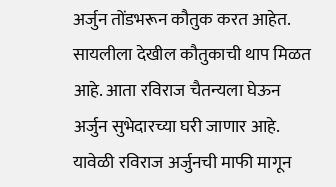अर्जुन तोंडभरून कौतुक करत आहेत. सायलीला देखील कौतुकाची थाप मिळत आहे. आता रविराज चैतन्यला घेऊन अर्जुन सुभेदारच्या घरी जाणार आहे. यावेळी रविराज अर्जुनची माफी मागून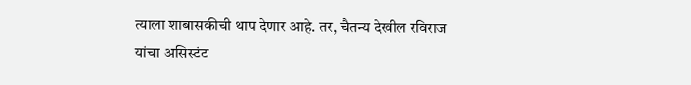त्याला शाबासकीची थाप देणार आहे. तर, चैतन्य देखील रविराज यांचा असिस्टंट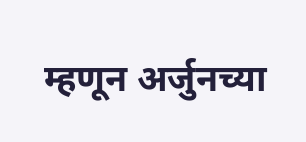म्हणून अर्जुनच्या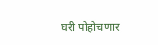घरी पोहोचणार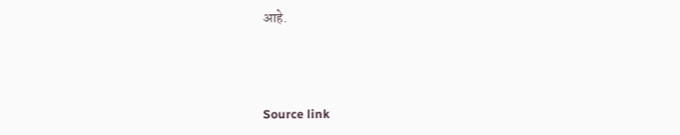आहे.



Source link